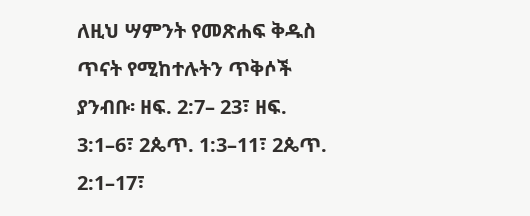ለዚህ ሣምንት የመጽሐፍ ቅዱስ ጥናት የሚከተሉትን ጥቅሶች ያንብቡ፡ ዘፍ. 2:7– 23፣ ዘፍ. 3:1–6፣ 2ጴጥ. 1:3–11፣ 2ጴጥ. 2:1–17፣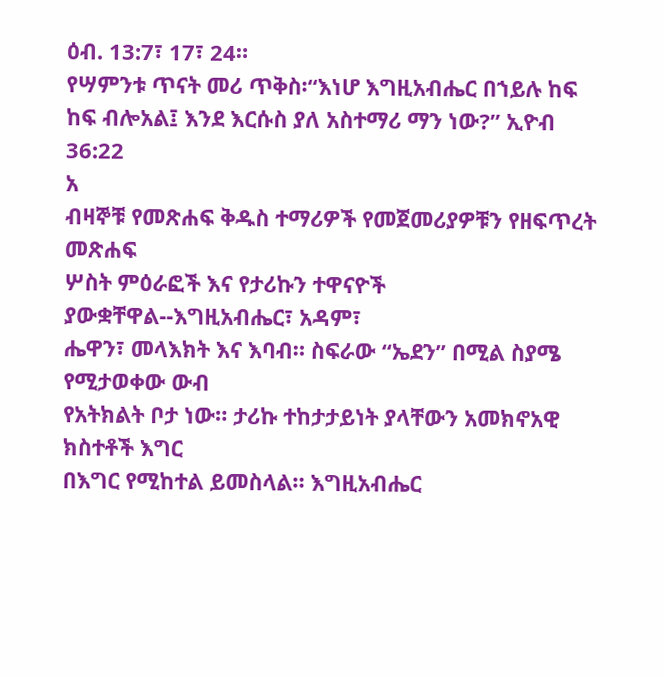ዕብ. 13:7፣ 17፣ 24።
የሣምንቱ ጥናት መሪ ጥቅስ፡“እነሆ እግዚአብሔር በኀይሉ ከፍ ከፍ ብሎአል፤ እንደ እርሱስ ያለ አስተማሪ ማን ነው?” ኢዮብ 36:22
አ
ብዛኞቹ የመጽሐፍ ቅዱስ ተማሪዎች የመጀመሪያዎቹን የዘፍጥረት መጽሐፍ
ሦስት ምዕራፎች እና የታሪኩን ተዋናዮች ያውቋቸዋል--እግዚአብሔር፣ አዳም፣
ሔዋን፣ መላእክት እና እባብ። ስፍራው “ኤደን” በሚል ስያሜ የሚታወቀው ውብ
የአትክልት ቦታ ነው። ታሪኩ ተከታታይነት ያላቸውን አመክኖአዊ ክስተቶች እግር
በእግር የሚከተል ይመስላል። እግዚአብሔር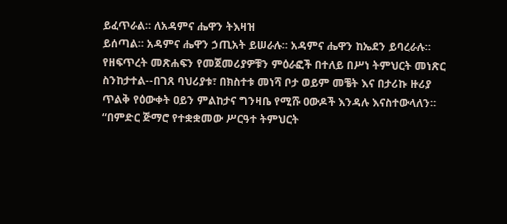ይፈጥራል። ለአዳምና ሔዋን ትእዛዝ
ይሰጣል። አዳምና ሔዋን ኃጢአት ይሠራሉ። አዳምና ሔዋን ከኤደን ይባረራሉ።
የዘፍጥረት መጽሐፍን የመጀመሪያዎቹን ምዕራፎች በተለይ በሥነ ትምህርት መነጽር
ስንከታተል--በገጸ ባህሪያቱ፣ በክስተቱ መነሻ ቦታ ወይም መቼት እና በታሪኩ ዙሪያ
ጥልቅ የዕውቀት ዐይን ምልከታና ግንዛቤ የሚሹ ዐውዶች እንዳሉ እናስተውላለን።
“በምድር ጅማሮ የተቋቋመው ሥርዓተ ትምህርት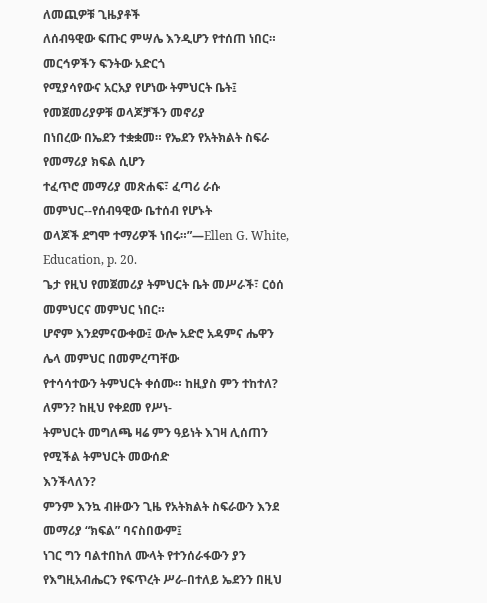ለመጪዎቹ ጊዜያቶች
ለሰብዓዊው ፍጡር ምሣሌ እንዲሆን የተሰጠ ነበር። መርኅዎችን ፍንትው አድርጎ
የሚያሳየውና አርአያ የሆነው ትምህርት ቤት፤ የመጀመሪያዎቹ ወላጆቻችን መኖሪያ
በነበረው በኤደን ተቋቋመ። የኤደን የአትክልት ስፍራ የመማሪያ ክፍል ሲሆን
ተፈጥሮ መማሪያ መጽሐፍ፣ ፈጣሪ ራሱ መምህር--የሰብዓዊው ቤተሰብ የሆኑት
ወላጆች ደግሞ ተማሪዎች ነበሩ።”—Ellen G. White, Education, p. 20.
ጌታ የዚህ የመጀመሪያ ትምህርት ቤት መሥራች፣ ርዕሰ መምህርና መምህር ነበር።
ሆኖም እንደምናውቀው፤ ውሎ አድሮ አዳምና ሔዋን ሌላ መምህር በመምረጣቸው
የተሳሳተውን ትምህርት ቀሰሙ። ከዚያስ ምን ተከተለ? ለምን? ከዚህ የቀደመ የሥነ-
ትምህርት መግለጫ ዛሬ ምን ዓይነት እገዛ ሊሰጠን የሚችል ትምህርት መውሰድ
እንችላለን?
ምንም እንኳ ብዙውን ጊዜ የአትክልት ስፍራውን እንደ መማሪያ “ክፍል” ባናስበውም፤
ነገር ግን ባልተበከለ ሙላት የተንሰራፋውን ያን የእግዚአብሔርን የፍጥረት ሥራ-በተለይ ኤደንን በዚህ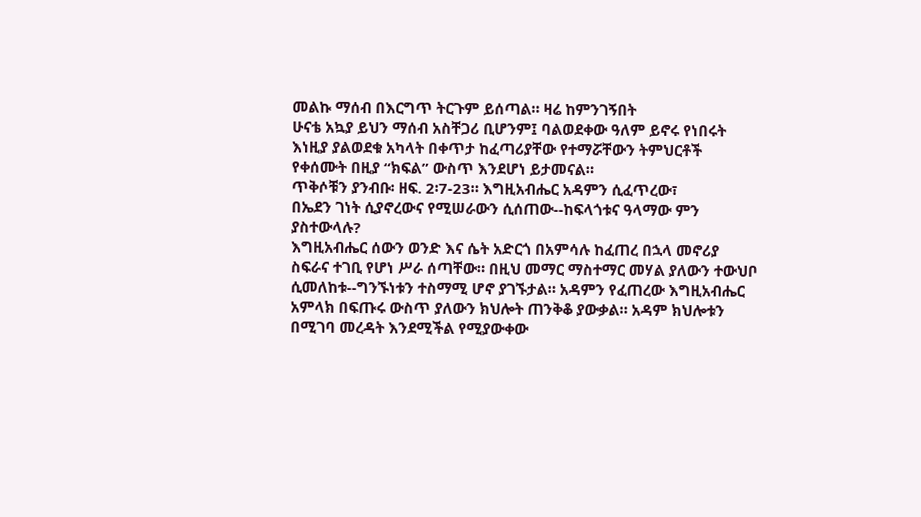መልኩ ማሰብ በእርግጥ ትርጉም ይሰጣል። ዛሬ ከምንገኝበት
ሁናቴ አኳያ ይህን ማሰብ አስቸጋሪ ቢሆንም፤ ባልወደቀው ዓለም ይኖሩ የነበሩት
እነዚያ ያልወደቁ አካላት በቀጥታ ከፈጣሪያቸው የተማሯቸውን ትምህርቶች
የቀሰሙት በዚያ “ክፍል” ውስጥ እንደሆነ ይታመናል።
ጥቅሶቹን ያንብቡ፡ ዘፍ. 2፡7-23። እግዚአብሔር አዳምን ሲፈጥረው፣
በኤደን ገነት ሲያኖረውና የሚሠራውን ሲሰጠው--ከፍላጎቱና ዓላማው ምን
ያስተውላሉ?
እግዚአብሔር ሰውን ወንድ እና ሴት አድርጎ በአምሳሉ ከፈጠረ በኋላ መኖሪያ
ስፍራና ተገቢ የሆነ ሥራ ሰጣቸው። በዚህ መማር ማስተማር መሃል ያለውን ተውህቦ
ሲመለከቱ--ግንኙነቱን ተስማሚ ሆኖ ያገኙታል። አዳምን የፈጠረው እግዚአብሔር
አምላክ በፍጡሩ ውስጥ ያለውን ክህሎት ጠንቅቆ ያውቃል። አዳም ክህሎቱን
በሚገባ መረዳት እንደሚችል የሚያውቀው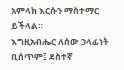አምላክ እርሱን ማስተማር ይችላል።
እግዚአብሔር ለሰው ኃላፊነት ቢሰጥም፤ ደስተኛ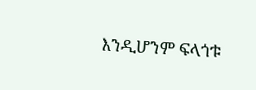እንዲሆንም ፍላጎቱ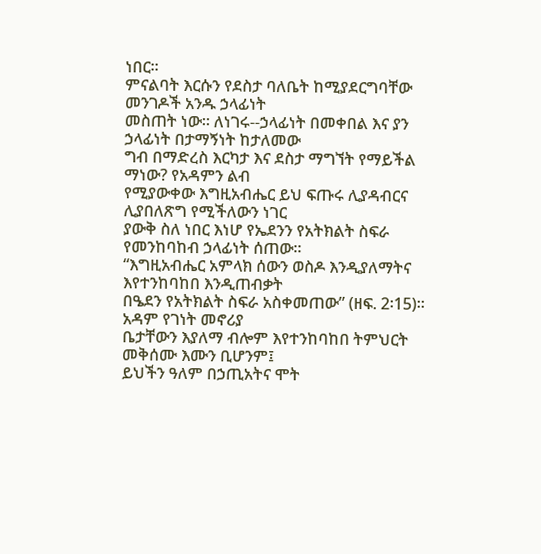ነበር።
ምናልባት እርሱን የደስታ ባለቤት ከሚያደርግባቸው መንገዶች አንዱ ኃላፊነት
መስጠት ነው። ለነገሩ--ኃላፊነት በመቀበል እና ያን ኃላፊነት በታማኝነት ከታለመው
ግብ በማድረስ እርካታ እና ደስታ ማግኘት የማይችል ማነው? የአዳምን ልብ
የሚያውቀው እግዚአብሔር ይህ ፍጡሩ ሊያዳብርና ሊያበለጽግ የሚችለውን ነገር
ያውቅ ስለ ነበር እነሆ የኤደንን የአትክልት ስፍራ የመንከባከብ ኃላፊነት ሰጠው።
“እግዚአብሔር አምላክ ሰውን ወስዶ እንዲያለማትና እየተንከባከበ እንዲጠብቃት
በዔደን የአትክልት ስፍራ አስቀመጠው” (ዘፍ. 2፡15)። አዳም የገነት መኖሪያ
ቤታቸውን እያለማ ብሎም እየተንከባከበ ትምህርት መቅሰሙ እሙን ቢሆንም፤
ይህችን ዓለም በኃጢአትና ሞት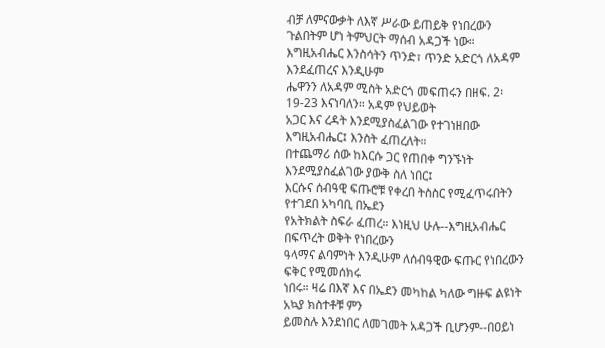ብቻ ለምናውቃት ለእኛ ሥራው ይጠይቅ የነበረውን
ጉልበትም ሆነ ትምህርት ማሰብ አዳጋች ነው።
እግዚአብሔር እንስሳትን ጥንድ፣ ጥንድ አድርጎ ለአዳም እንደፈጠረና እንዲሁም
ሔዋንን ለአዳም ሚስት አድርጎ መፍጠሩን በዘፍ. 2፡19-23 እናነባለን። አዳም የህይወት
አጋር እና ረዳት እንደሚያስፈልገው የተገነዘበው እግዚአብሔር፤ እንስት ፈጠረለት።
በተጨማሪ ሰው ከእርሱ ጋር የጠበቀ ግንኙነት እንደሚያስፈልገው ያውቅ ስለ ነበር፤
እርሱና ሰብዓዊ ፍጡሮቹ የቀረበ ትስስር የሚፈጥሩበትን የተገደበ አካባቢ በኤደን
የአትክልት ስፍራ ፈጠረ። እነዚህ ሁሉ--እግዚአብሔር በፍጥረት ወቅት የነበረውን
ዓላማና ልባምነት እንዲሁም ለሰብዓዊው ፍጡር የነበረውን ፍቅር የሚመሰክሩ
ነበሩ። ዛሬ በእኛ እና በኤደን መካከል ካለው ግዙፍ ልዩነት አኳያ ክስተቶቹ ምን
ይመስሉ እንደነበር ለመገመት አዳጋች ቢሆንም--በዐይነ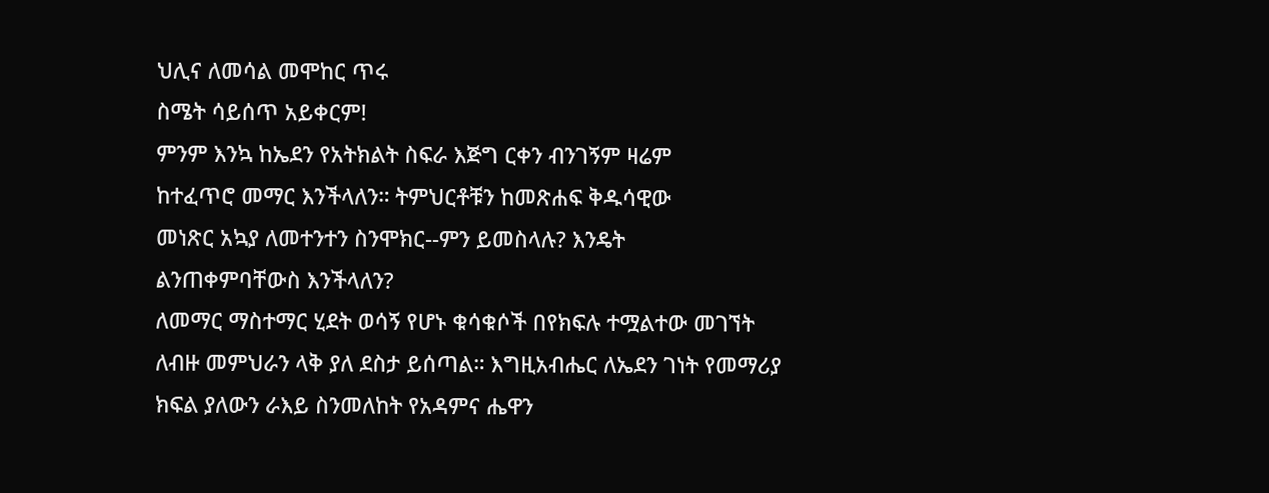ህሊና ለመሳል መሞከር ጥሩ
ስሜት ሳይሰጥ አይቀርም!
ምንም እንኳ ከኤደን የአትክልት ስፍራ እጅግ ርቀን ብንገኝም ዛሬም
ከተፈጥሮ መማር እንችላለን። ትምህርቶቹን ከመጽሐፍ ቅዱሳዊው
መነጽር አኳያ ለመተንተን ስንሞክር--ምን ይመስላሉ? እንዴት
ልንጠቀምባቸውስ እንችላለን?
ለመማር ማስተማር ሂደት ወሳኝ የሆኑ ቁሳቁሶች በየክፍሉ ተሟልተው መገኘት
ለብዙ መምህራን ላቅ ያለ ደስታ ይሰጣል። እግዚአብሔር ለኤደን ገነት የመማሪያ
ክፍል ያለውን ራእይ ስንመለከት የአዳምና ሔዋን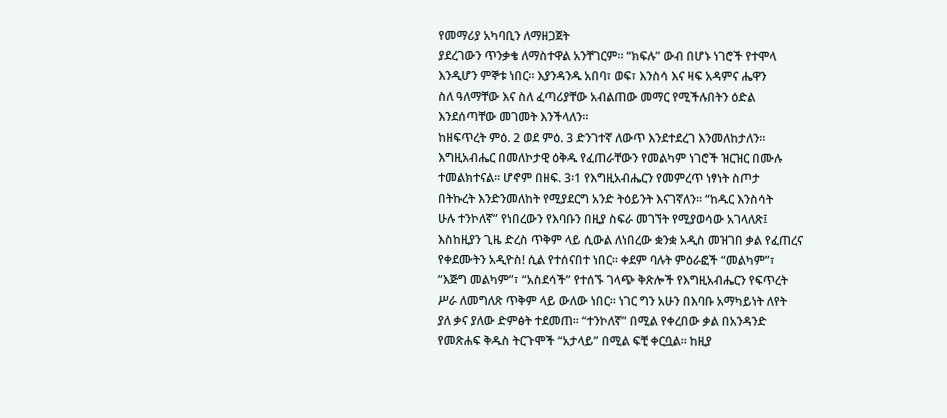የመማሪያ አካባቢን ለማዘጋጀት
ያደረገውን ጥንቃቄ ለማስተዋል አንቸገርም። “ክፍሉ” ውብ በሆኑ ነገሮች የተሞላ
እንዲሆን ምኞቱ ነበር። እያንዳንዱ አበባ፣ ወፍ፣ እንስሳ እና ዛፍ አዳምና ሔዋን
ስለ ዓለማቸው እና ስለ ፈጣሪያቸው አብልጠው መማር የሚችሉበትን ዕድል
እንደሰጣቸው መገመት እንችላለን።
ከዘፍጥረት ምዕ. 2 ወደ ምዕ. 3 ድንገተኛ ለውጥ እንደተደረገ እንመለከታለን።
እግዚአብሔር በመለኮታዊ ዕቅዱ የፈጠራቸውን የመልካም ነገሮች ዝርዝር በሙሉ
ተመልክተናል። ሆኖም በዘፍ. 3፡1 የእግዚአብሔርን የመምረጥ ነፃነት ስጦታ
በትኩረት እንድንመለከት የሚያደርግ አንድ ትዕይንት እናገኛለን። “ከዱር እንስሳት
ሁሉ ተንኮለኛ” የነበረውን የእባቡን በዚያ ስፍራ መገኘት የሚያወሳው አገላለጽ፤
እስከዚያን ጊዜ ድረስ ጥቅም ላይ ሲውል ለነበረው ቋንቋ አዲስ መዝገበ ቃል የፈጠረና
የቀደሙትን አዲዮስ! ሲል የተሰናበተ ነበር። ቀደም ባሉት ምዕራፎች “መልካም”፣
“እጅግ መልካም”፣ “አስደሳች” የተሰኙ ገላጭ ቅጽሎች የእግዚአብሔርን የፍጥረት
ሥራ ለመግለጽ ጥቅም ላይ ውለው ነበር። ነገር ግን አሁን በእባቡ አማካይነት ለየት
ያለ ቃና ያለው ድምፅት ተደመጠ። “ተንኮለኛ” በሚል የቀረበው ቃል በአንዳንድ
የመጽሐፍ ቅዱስ ትርጉሞች “አታላይ” በሚል ፍቺ ቀርቧል። ከዚያ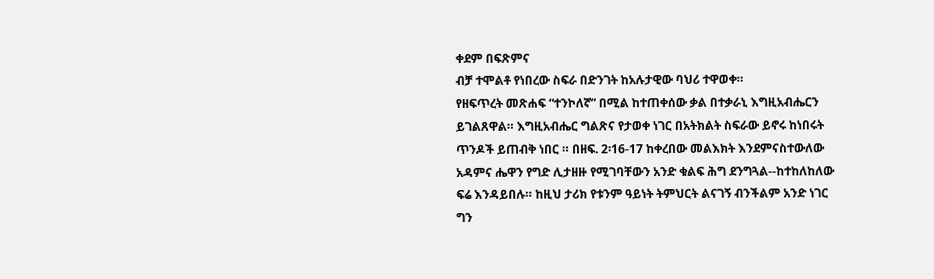ቀደም በፍጽምና
ብቻ ተሞልቶ የነበረው ስፍራ በድንገት ከአሉታዊው ባህሪ ተዋወቀ።
የዘፍጥረት መጽሐፍ “ተንኮለኛ” በሚል ከተጠቀሰው ቃል በተቃራኒ እግዚአብሔርን
ይገልጸዋል። እግዚአብሔር ግልጽና የታወቀ ነገር በአትክልት ስፍራው ይኖሩ ከነበሩት
ጥንዶች ይጠብቅ ነበር ። በዘፍ. 2፡16-17 ከቀረበው መልእክት እንደምናስተውለው
አዳምና ሔዋን የግድ ሊታዘዙ የሚገባቸውን አንድ ቁልፍ ሕግ ደንግጓል--ከተከለከለው
ፍሬ እንዳይበሉ። ከዚህ ታሪክ የቱንም ዓይነት ትምህርት ልናገኝ ብንችልም አንድ ነገር
ግን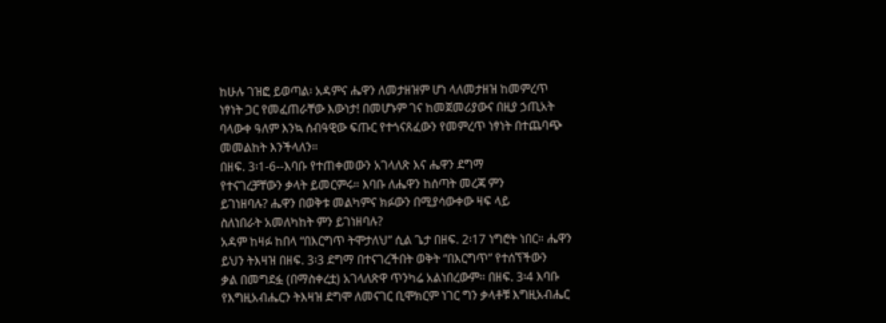ከሁሉ ገዝፎ ይወጣል፡ አዳምና ሔዋን ለመታዘዝም ሆነ ላለመታዘዝ ከመምረጥ
ነፃነት ጋር የመፈጠራቸው እውነታ! በመሆኑም ገና ከመጀመሪያውና በዚያ ኃጢአት
ባላውቀ ዓለም እንኳ ሰብዓዊው ፍጡር የተጎናጸፈውን የመምረጥ ነፃነት በተጨባጭ
መመልከት እንችላለን።
በዘፍ. 3፡1-6--እባቡ የተጠቀመውን አገላለጽ እና ሔዋን ደግማ
የተናገረቻቸውን ቃላት ይመርምሩ። እባቡ ለሔዋን ከሰጣት መረጃ ምን
ይገነዘባሉ? ሔዋን በወቅቱ መልካምና ክፉውን በሚያሳውቀው ዛፍ ላይ
ስለነበራት አመለካከት ምን ይገነዘባሉ?
አዳም ከዛፉ ከበላ “በእርግጥ ትሞታለህ” ሲል ጌታ በዘፍ. 2፡17 ነግሮት ነበር። ሔዋን
ይህን ትእዛዝ በዘፍ. 3፡3 ደግማ በተናገረችበት ወቅት “በእርግጥ” የተሰኘችውን
ቃል በመግደፏ (በማስቀረቷ) አገላለጽዋ ጥንካሬ አልነበረውም። በዘፍ. 3፡4 እባቡ
የእግዚአብሔርን ትእዛዝ ደግሞ ለመናገር ቢሞክርም ነገር ግን ቃላቶቹ እግዚአብሔር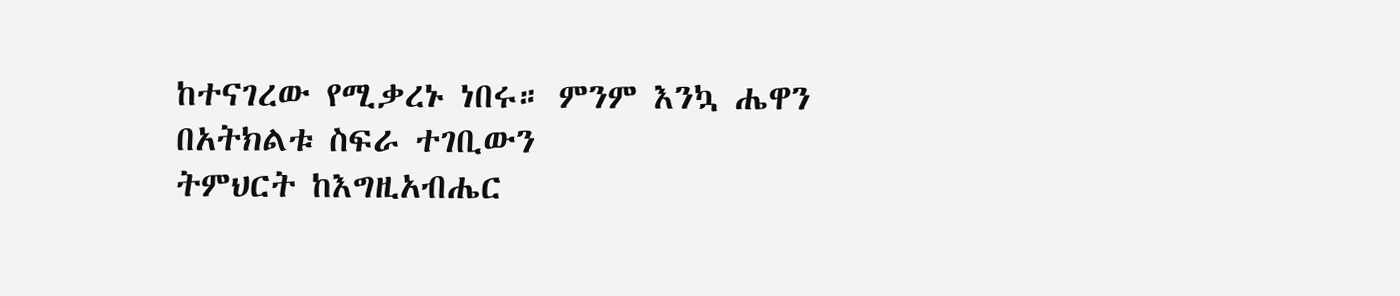ከተናገረው የሚቃረኑ ነበሩ። ምንም እንኳ ሔዋን በአትክልቱ ስፍራ ተገቢውን
ትምህርት ከእግዚአብሔር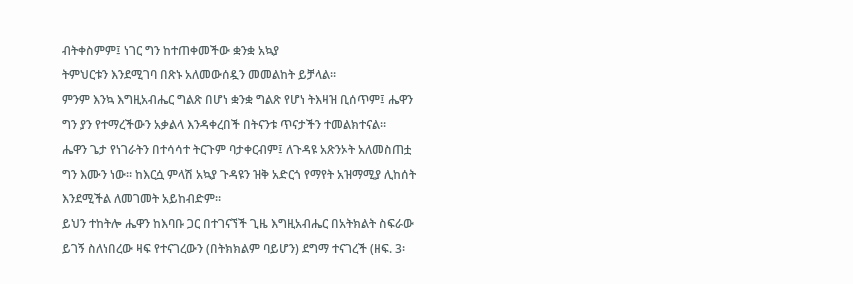ብትቀስምም፤ ነገር ግን ከተጠቀመችው ቋንቋ አኳያ
ትምህርቱን እንደሚገባ በጽኑ አለመውሰዷን መመልከት ይቻላል።
ምንም እንኳ እግዚአብሔር ግልጽ በሆነ ቋንቋ ግልጽ የሆነ ትእዛዝ ቢሰጥም፤ ሔዋን
ግን ያን የተማረችውን አቃልላ እንዳቀረበች በትናንቱ ጥናታችን ተመልክተናል።
ሔዋን ጌታ የነገራትን በተሳሳተ ትርጉም ባታቀርብም፤ ለጉዳዩ አጽንኦት አለመስጠቷ
ግን እሙን ነው። ከእርሷ ምላሽ አኳያ ጉዳዩን ዝቅ አድርጎ የማየት አዝማሚያ ሊከሰት
እንደሚችል ለመገመት አይከብድም።
ይህን ተከትሎ ሔዋን ከእባቡ ጋር በተገናኘች ጊዜ እግዚአብሔር በአትክልት ስፍራው
ይገኝ ስለነበረው ዛፍ የተናገረውን (በትክክልም ባይሆን) ደግማ ተናገረች (ዘፍ. 3፡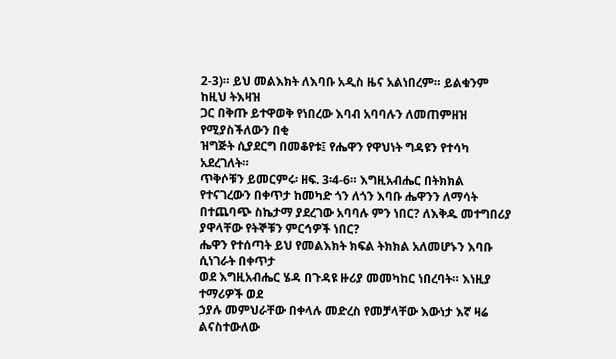2-3)። ይህ መልእክት ለእባቡ አዲስ ዜና አልነበረም። ይልቁንም ከዚህ ትእዛዝ
ጋር በቅጡ ይተዋወቅ የነበረው እባብ አባባሉን ለመጠምዘዝ የሚያስችለውን በቂ
ዝግጅት ሲያደርግ በመቆየቱ፤ የሔዋን የዋህነት ግዳዩን የተሳካ አደረገለት።
ጥቅሶቹን ይመርምሩ፡ ዘፍ. 3፡4-6። እግዚአብሔር በትክክል
የተናገረውን በቀጥታ ከመካድ ጎን ለጎን እባቡ ሔዋንን ለማሳት
በተጨባጭ ስኬታማ ያደረገው አባባሉ ምን ነበር? ለእቅዱ መተግበሪያ
ያዋላቸው የትኞቹን ምርኅዎች ነበር?
ሔዋን የተሰጣት ይህ የመልእክት ክፍል ትክክል አለመሆኑን እባቡ ሲነገራት በቀጥታ
ወደ እግዚአብሔር ሄዳ በጉዳዩ ዙሪያ መመካከር ነበረባት። እነዚያ ተማሪዎች ወደ
ኃያሉ መምህራቸው በቀላሉ መድረስ የመቻላቸው እውነታ እኛ ዛሬ ልናስተውለው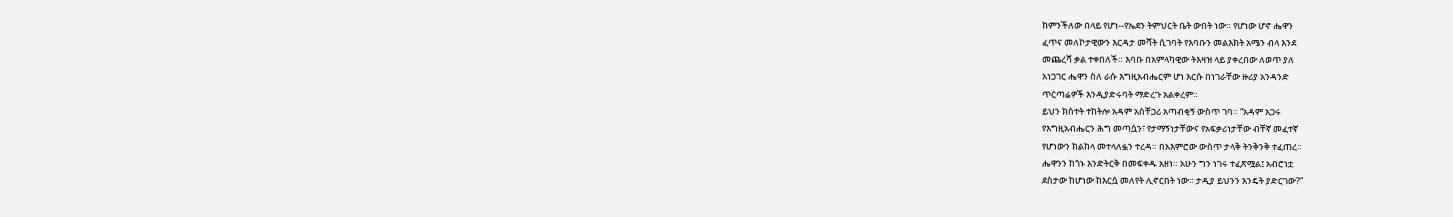ከምንችለው በላይ የሆነ--የኤደን ትምህርት ቤት ውበት ነው። የሆነው ሆኖ ሔዋን
ፈጥና መለኮታዊውን እርዳታ መሻት ሲገባት የእባቡን መልእክት አሜን ብላ እንደ
መጨረሻ ቃል ተቀበለች። እባቡ በአምላካዊው ትእዛዝ ላይ ያቀረበው ለወጥ ያለ
አነጋገር ሔዋን ስለ ራሱ እግዚአብሔርም ሆነ እርሱ በነገራቸው ዙሪያ አንዳንድ
ጥርጣሬዎች እንዲያድሩባት ማድረጉ አልቀረም።
ይህን ክስተት ተከትሎ አዳም አስቸጋሪ አጣብቂኝ ውስጥ ገባ። “አዳም አጋሩ
የእግዚአብሔርን ሕግ መጣሷን፣ የታማኝነታቸውና የአፍቃሪነታቸው ብቸኛ መፈተኛ
የሆነውን ክልከላ መተላለፏን ተረዳ። በአእምሮው ውስጥ ታላቅ ትንቅንቅ ተፈጠረ።
ሔዋንን ከጎኑ እንድትርቅ በመፍቀዱ አዘነ። አሁን ግን ነገሩ ተፈጽሟል፤ አብሮነቷ
ደስታው ከሆነው ከእርሷ መለየት ሊኖርበት ነው። ታዲያ ይህንን እንዴት ያድርገው?”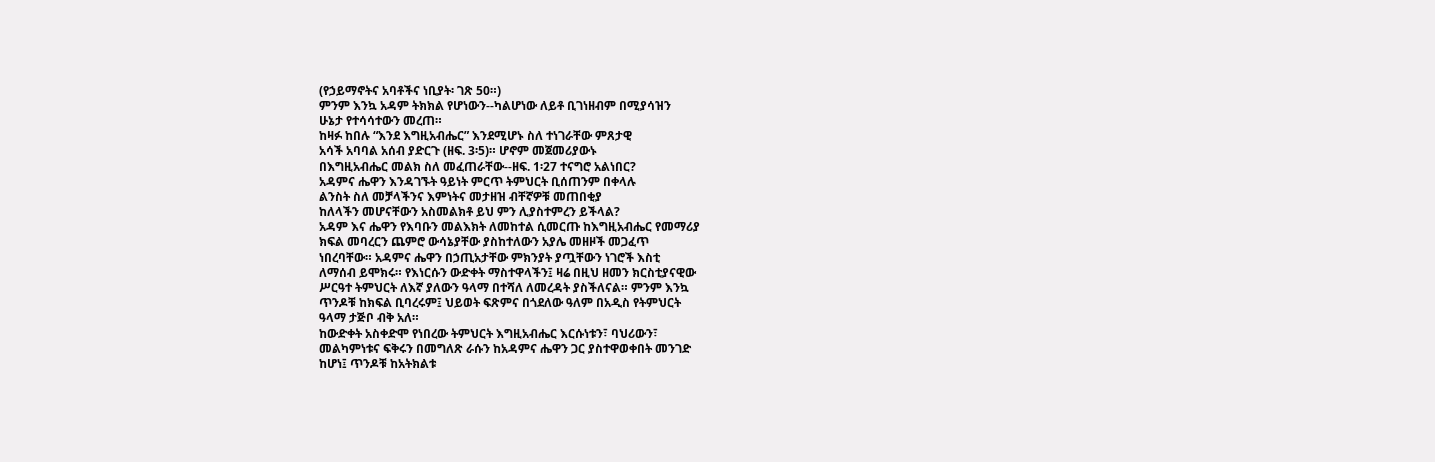(የኃይማኖትና አባቶችና ነቢያት፡ ገጽ 50።)
ምንም እንኳ አዳም ትክክል የሆነውን--ካልሆነው ለይቶ ቢገነዘብም በሚያሳዝን
ሁኔታ የተሳሳተውን መረጠ።
ከዛፉ ከበሉ “እንደ እግዚአብሔር” እንደሚሆኑ ስለ ተነገራቸው ምጸታዊ
አሳች አባባል አሰብ ያድርጉ (ዘፍ. 3፡5)። ሆኖም መጀመሪያውኑ
በእግዚአብሔር መልክ ስለ መፈጠራቸው--ዘፍ. 1፡27 ተናግሮ አልነበር?
አዳምና ሔዋን እንዳገኙት ዓይነት ምርጥ ትምህርት ቢሰጠንም በቀላሉ
ልንስት ስለ መቻላችንና እምነትና መታዘዝ ብቸኛዎቹ መጠበቂያ
ከለላችን መሆናቸውን አስመልክቶ ይህ ምን ሊያስተምረን ይችላል?
አዳም እና ሔዋን የእባቡን መልእክት ለመከተል ሲመርጡ ከእግዚአብሔር የመማሪያ
ክፍል መባረርን ጨምሮ ውሳኔያቸው ያስከተለውን አያሌ መዘዞች መጋፈጥ
ነበረባቸው። አዳምና ሔዋን በኃጢአታቸው ምክንያት ያጧቸውን ነገሮች እስቲ
ለማሰብ ይሞክሩ። የእነርሱን ውድቀት ማስተዋላችን፤ ዛሬ በዚህ ዘመን ክርስቲያናዊው
ሥርዓተ ትምህርት ለእኛ ያለውን ዓላማ በተሻለ ለመረዳት ያስችለናል። ምንም እንኳ
ጥንዶቹ ከክፍል ቢባረሩም፤ ህይወት ፍጽምና በጎደለው ዓለም በአዲስ የትምህርት
ዓላማ ታጅቦ ብቅ አለ።
ከውድቀት አስቀድሞ የነበረው ትምህርት እግዚአብሔር እርሱነቱን፣ ባህሪውን፣
መልካምነቱና ፍቅሩን በመግለጽ ራሱን ከአዳምና ሔዋን ጋር ያስተዋወቀበት መንገድ
ከሆነ፤ ጥንዶቹ ከአትክልቱ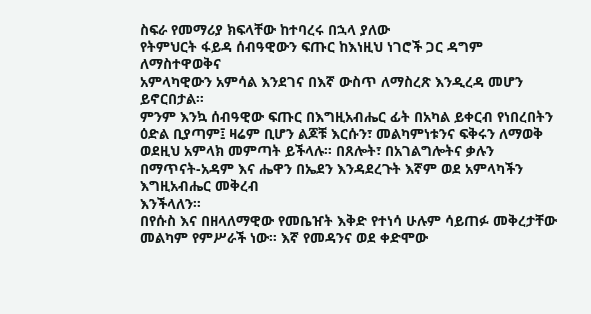ስፍራ የመማሪያ ክፍላቸው ከተባረሩ በኋላ ያለው
የትምህርት ፋይዳ ሰብዓዊውን ፍጡር ከእነዚህ ነገሮች ጋር ዳግም ለማስተዋወቅና
አምላካዊውን አምሳል እንደገና በእኛ ውስጥ ለማስረጽ እንዲረዳ መሆን ይኖርበታል።
ምንም እንኳ ሰብዓዊው ፍጡር በእግዚአብሔር ፊት በአካል ይቀርብ የነበረበትን
ዕድል ቢያጣም፤ ዛሬም ቢሆን ልጆቹ እርሱን፣ መልካምነቱንና ፍቅሩን ለማወቅ
ወደዚህ አምላክ መምጣት ይችላሉ። በጸሎት፣ በአገልግሎትና ቃሉን በማጥናት-አዳም እና ሔዋን በኤደን እንዳደረጉት እኛም ወደ አምላካችን እግዚአብሔር መቅረብ
እንችላለን።
በየሱስ እና በዘላለማዊው የመቤዠት እቅድ የተነሳ ሁሉም ሳይጠፉ መቅረታቸው
መልካም የምሥራች ነው። እኛ የመዳንና ወደ ቀድሞው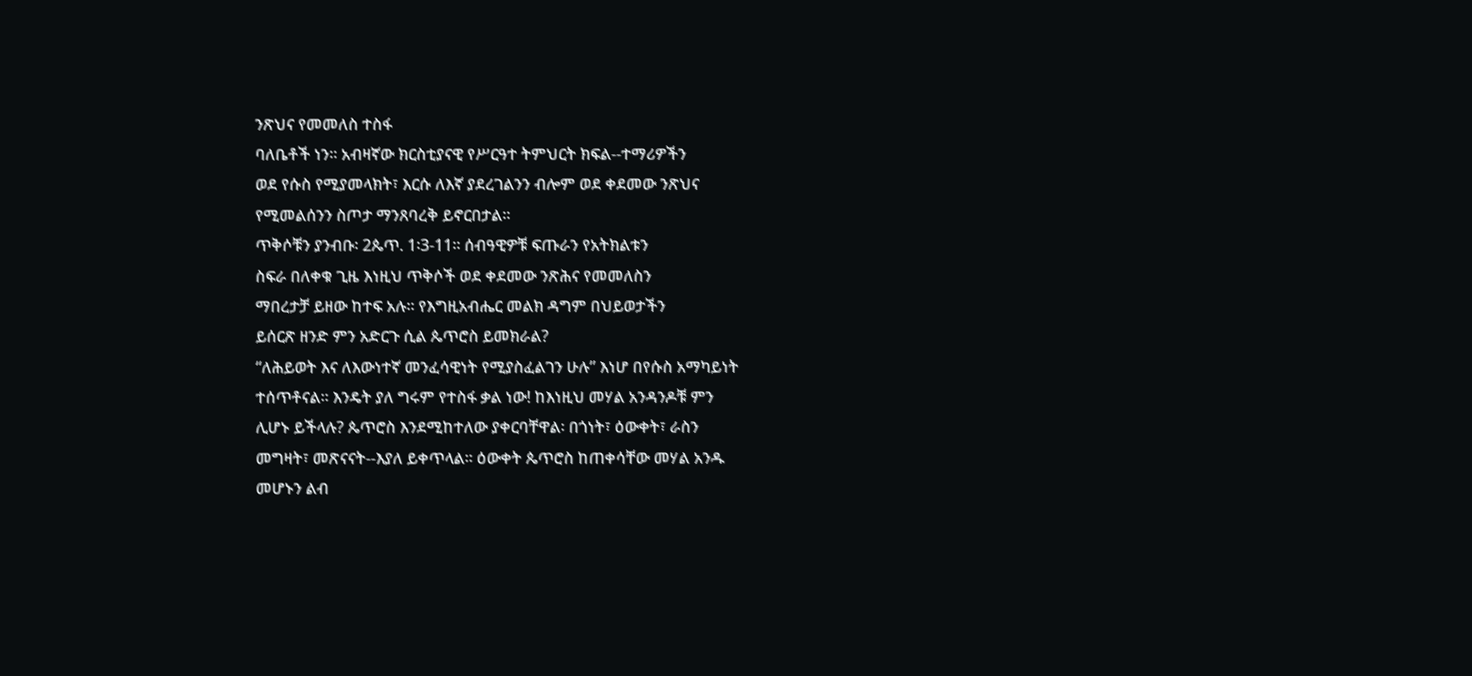ንጽህና የመመለስ ተስፋ
ባለቤቶች ነን። አብዛኛው ክርስቲያናዊ የሥርዓተ ትምህርት ክፍል--ተማሪዎችን
ወደ የሱስ የሚያመላክት፣ እርሱ ለእኛ ያደረገልንን ብሎም ወደ ቀደመው ንጽህና
የሚመልሰንን ስጦታ ማንጸባረቅ ይኖርበታል።
ጥቅሶቹን ያንብቡ፡ 2ጴጥ. 1፡3-11። ሰብዓዊዎቹ ፍጡራን የአትክልቱን
ስፍራ በለቀቁ ጊዜ እነዚህ ጥቅሶች ወደ ቀደመው ንጽሕና የመመለስን
ማበረታቻ ይዘው ከተፍ አሉ። የእግዚአብሔር መልክ ዳግም በህይወታችን
ይሰርጽ ዘንድ ምን አድርጉ ሲል ጴጥሮስ ይመክራል?
“ለሕይወት እና ለእውነተኛ መንፈሳዊነት የሚያስፈልገን ሁሉ” እነሆ በየሱስ አማካይነት
ተሰጥቶናል። እንዴት ያለ ግሩም የተስፋ ቃል ነው! ከእነዚህ መሃል አንዳንዶቹ ምን
ሊሆኑ ይችላሉ? ጴጥሮስ እንደሚከተለው ያቀርባቸዋል፡ በጎነት፣ ዕውቀት፣ ራስን
መግዛት፣ መጽናናት--እያለ ይቀጥላል። ዕውቀት ጴጥሮስ ከጠቀሳቸው መሃል አንዱ
መሆኑን ልብ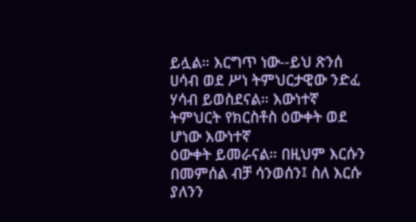ይሏል። እርግጥ ነው--ይህ ጽንሰ ሀሳብ ወደ ሥነ ትምህርታዊው ንድፈ
ሃሳብ ይወስደናል። እውነተኛ ትምህርት የክርስቶስ ዕውቀት ወደ ሆነው እውነተኛ
ዕውቀት ይመራናል። በዚህም እርሱን በመምሰል ብቻ ሳንወሰን፤ ስለ እርሱ ያለንን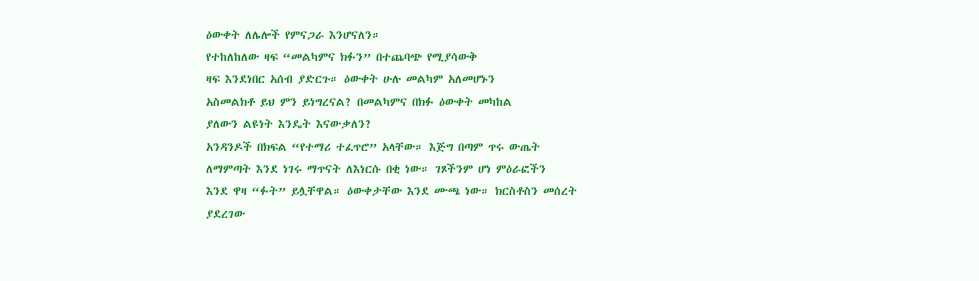ዕውቀት ለሌሎች የምናጋራ እንሆናለን።
የተከለከለው ዛፍ “መልካምና ክፉን” በተጨባጭ የሚያሳውቅ
ዛፍ እንደነበር አሰብ ያድርጉ። ዕውቀት ሁሉ መልካም አለመሆኑን
አስመልክቶ ይህ ምን ይነግረናል? በመልካምና በክፉ ዕውቀት መካከል
ያለውን ልዩነት እንዴት እናውቃለን?
አንዳንዶች በክፍል “የተማሪ ተፈጥሮ” አላቸው። እጅግ በጣም ጥሩ ውጤት
ለማምጣት እንደ ነገሩ ማጥናት ለእነርሱ በቂ ነው። ገጾችንም ሆነ ምዕራፎችን
እንደ ዋዛ “ፉት” ይሏቸዋል። ዕውቀታቸው እንደ ሙጫ ነው። ክርስቶስን መሰረት
ያደረገው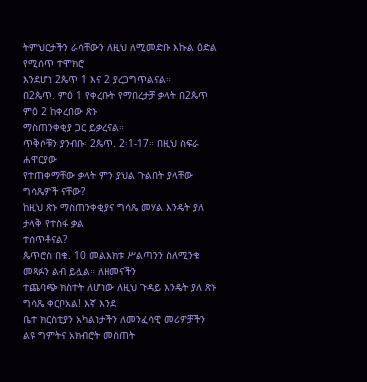ትምህርታችን ራሳቸውን ለዚህ ለሚመድቡ እኩል ዕድል የሚሰጥ ተሞክሮ
እንደሆነ 2ጴጥ 1 እና 2 ያረጋግጥልናል።
በ2ጴጥ. ምዕ 1 የቀረቡት የማበረታቻ ቃላት በ2ጴጥ ምዕ 2 ከቀረበው ጽኑ
ማስጠንቀቂያ ጋር ይቃረናል።
ጥቅሶቹን ያንብቡ፡ 2ጴጥ. 2፡1-17። በዚህ ስፍራ ሐዋርያው
የተጠቀማቸው ቃላት ምን ያህል ጉልበት ያላቸው ግሳጼዎች ናቸው?
ከዚህ ጽኑ ማስጠንቀቂያና ግሳጼ መሃል እንዴት ያለ ታላቅ የተስፋ ቃል
ተሰጥቶናል?
ጴጥሮስ በቁ. 10 መልእክቱ ሥልጣንን ስለሚንቁ መጻፉን ልብ ይሏል። ለዘመናችን
ተጨባጭ ክስተት ለሆነው ለዚህ ጉዳይ እንዴት ያለ ጽኑ ግሳጼ ቀርቦአል! እኛ እንደ
ቤተ ክርስቲያን አካልነታችን ለመንፈሳዊ መሪዎቻችን ልዩ ግምትና አክብሮት መስጠት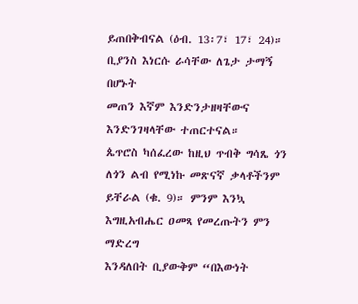ይጠበቅብናል (ዕብ. 13፡7፣ 17፣ 24)። ቢያንስ እነርሱ ራሳቸው ለጌታ ታማኝ በሆኑት
መጠን እኛም እንድንታዘዛቸውና እንድንገዛላቸው ተጠርተናል።
ጴጥሮስ ካሰፈረው ከዚህ ጥብቅ ግሳጼ ጎን ለጎን ልብ የሚነኩ መጽናኛ ቃላቶችንም
ይቸራል (ቁ. 9)። ምንም እንኳ እግዚአብሔር ዐመጻ የመረጡትን ምን ማድረግ
እንዳለበት ቢያውቅም “በእውነት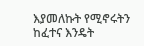እያመለኩት የሚኖሩትን ከፈተና እንዴት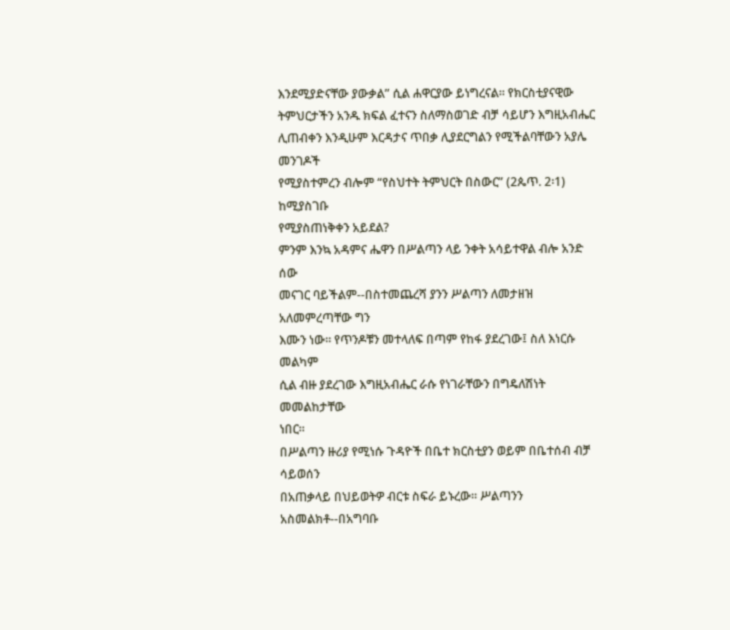እንደሚያድናቸው ያውቃል” ሲል ሐዋርያው ይነግረናል። የክርስቲያናዊው
ትምህርታችን አንዱ ክፍል ፈተናን ስለማስወገድ ብቻ ሳይሆን እግዚአብሔር
ሊጠብቀን እንዲሁም እርዳታና ጥበቃ ሊያደርግልን የሚችልባቸውን አያሌ መንገዶች
የሚያስተምረን ብሎም “የስህተት ትምህርት በስውር” (2ጴጥ. 2፡1) ከሚያስገቡ
የሚያስጠነቅቀን አይደል?
ምንም እንኳ አዳምና ሔዋን በሥልጣን ላይ ንቀት አሳይተዋል ብሎ አንድ ሰው
መናገር ባይችልም--በስተመጨረሻ ያንን ሥልጣን ለመታዘዝ አለመምረጣቸው ግን
እሙን ነው። የጥንዶቹን መተላለፍ በጣም የከፋ ያደረገው፤ ስለ እነርሱ መልካም
ሲል ብዙ ያደረገው እግዚአብሔር ራሱ የነገራቸውን በግዴለሽነት መመልከታቸው
ነበር።
በሥልጣን ዙሪያ የሚነሱ ጉዳዮች በቤተ ክርስቲያን ወይም በቤተሰብ ብቻ ሳይወሰን
በአጠቃላይ በህይወትዎ ብርቱ ስፍራ ይኑረው። ሥልጣንን አስመልክቶ--በአግባቡ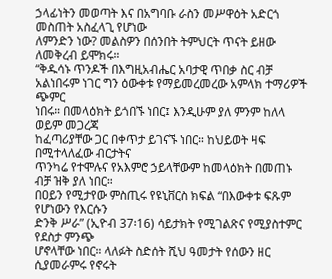ኃላፊነትን መወጣት እና በአግባቡ ራስን መሥዋዕት አድርጎ መስጠት አስፈላጊ የሆነው
ለምንድን ነው? መልስዎን በሰንበት ትምህርት ጥናት ይዘው ለመቅረብ ይሞክሩ።
“ቅዱሳኑ ጥንዶች በእግዚአብሔር አባታዊ ጥበቃ ስር ብቻ
አልነበሩም ነገር ግን ዕውቀቱ የማይመረመረው አምላክ ተማሪዎች ጭምር
ነበሩ። በመላዕክት ይጎበኙ ነበር፤ እንዲሁም ያለ ምንም ከለላ ወይም መጋረጃ
ከፈጣሪያቸው ጋር በቀጥታ ይገናኙ ነበር። ከህይወት ዛፍ በሚተላለፈው ብርታትና
ጥንካሬ የተሞሉና የአእምሮ ኃይላቸውም ከመላዕክት በመጠኑ ብቻ ዝቅ ያለ ነበር።
በዐይን የሚታየው ምስጢሩ የዩኒቨርስ ክፍል “በእውቀቱ ፍጹም የሆነውን የእርሱን
ድንቅ ሥራ” (ኢዮብ 37፡16) ሳይታክት የሚገልጽና የሚያስተምር የደስታ ምንጭ
ሆኖላቸው ነበር። ላለፉት ስድሰት ሺህ ዓመታት የሰውን ዘር ሲያመራምሩ የኖሩት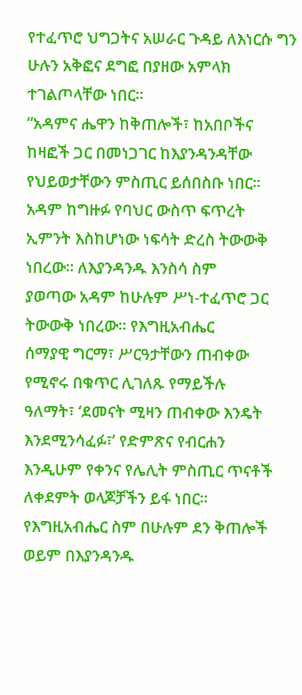የተፈጥሮ ህግጋትና አሠራር ጉዳይ ለእነርሱ ግን ሁሉን አቅፎና ደግፎ በያዘው አምላክ
ተገልጦላቸው ነበር።
“አዳምና ሔዋን ከቅጠሎች፣ ከአበቦችና ከዛፎች ጋር በመነጋገር ከእያንዳንዳቸው
የህይወታቸውን ምስጢር ይሰበስቡ ነበር። አዳም ከግዙፉ የባህር ውስጥ ፍጥረት
ኢምንት እስከሆነው ነፍሳት ድረስ ትውውቅ ነበረው። ለእያንዳንዱ እንስሳ ስም
ያወጣው አዳም ከሁሉም ሥነ-ተፈጥሮ ጋር ትውውቅ ነበረው። የእግዚአብሔር
ሰማያዊ ግርማ፣ ሥርዓታቸውን ጠብቀው የሚኖሩ በቁጥር ሊገለጹ የማይችሉ
ዓለማት፣ ‘ደመናት ሚዛን ጠብቀው እንዴት እንደሚንሳፈፉ፣’ የድምጽና የብርሐን
እንዲሁም የቀንና የሌሊት ምስጢር ጥናቶች ለቀደምት ወላጆቻችን ይፋ ነበር።
የእግዚአብሔር ስም በሁሉም ደን ቅጠሎች ወይም በእያንዳንዱ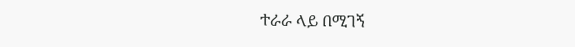ተራራ ላይ በሚገኝ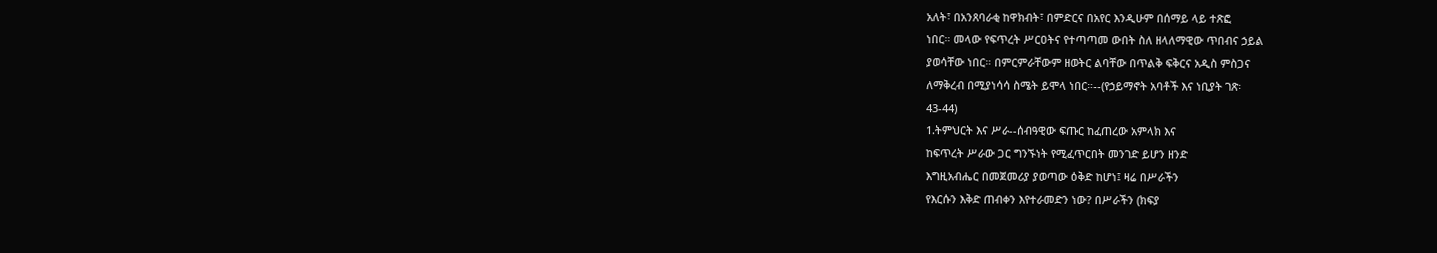አለት፣ በአንጸባራቂ ከዋክብት፣ በምድርና በአየር እንዲሁም በሰማይ ላይ ተጽፎ
ነበር። መላው የፍጥረት ሥርዐትና የተጣጣመ ውበት ስለ ዘላለማዊው ጥበብና ኃይል
ያወሳቸው ነበር። በምርምራቸውም ዘወትር ልባቸው በጥልቅ ፍቅርና አዲስ ምስጋና
ለማቅረብ በሚያነሳሳ ስሜት ይሞላ ነበር።--(የኃይማኖት አባቶች እና ነቢያት ገጽ፡
43-44)
1.ትምህርት እና ሥራ--ሰብዓዊው ፍጡር ከፈጠረው አምላክ እና
ከፍጥረት ሥራው ጋር ግንኙነት የሚፈጥርበት መንገድ ይሆን ዘንድ
እግዚአብሔር በመጀመሪያ ያወጣው ዕቅድ ከሆነ፤ ዛሬ በሥራችን
የእርሱን እቅድ ጠብቀን እየተራመድን ነው? በሥራችን (ክፍያ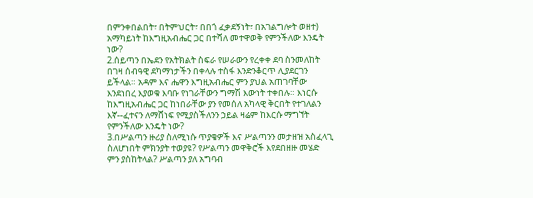በምንቀበልበት፣ በትምህርት፣ በበጎ ፈቃደኝነት፣ በአገልግሎት ወዘተ)
አማካይነት ከእግዚአብሔር ጋር በተሻለ መተዋወቅ የምንችለው እንዴት
ነው?
2.ሰይጣን በኤደን የአትክልት ስፍራ የሠራውን የረቀቀ ደባ ስንመለከት
በገዛ ሰብዓዊ ደካማነታችን በቀላሉ ተስፋ እንድንቆርጥ ሊያደርገን
ይችላል። አዳም እና ሔዋን እግዚአብሔር ምን ያህል አጠገባቸው
እንደነበረ እያወቁ እባቡ የነገራቸውን ግማሽ እውነት ተቀበሉ። እነርሱ
ከእግዚአብሔር ጋር ከነበራቸው ያን የመሰለ አካላዊ ቅርበት የተገለልን
እኛ--ፈተናን ለማሸነፍ የሚያስችለንን ኃይል ዛሬም ከእርሱ ማግኘት
የምንችለው እንዴት ነው?
3.በሥልጣን ዙሪያ ስለሚነሱ ጥያቄዎች እና ሥልጣንን መታዘዝ አስፈላጊ
ስለሆነበት ምክንያት ተወያዩ? የሥልጣን መዋቅሮች እየደበዘዙ መሄድ
ምን ያስከትላል? ሥልጣን ያለ አግባብ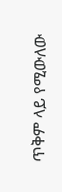ጥቅም ላይ የሚውለው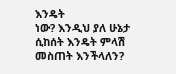እንዴት
ነው? እንዲህ ያለ ሁኔታ ሲከሰት እንዴት ምላሽ መስጠት እንችላለን?